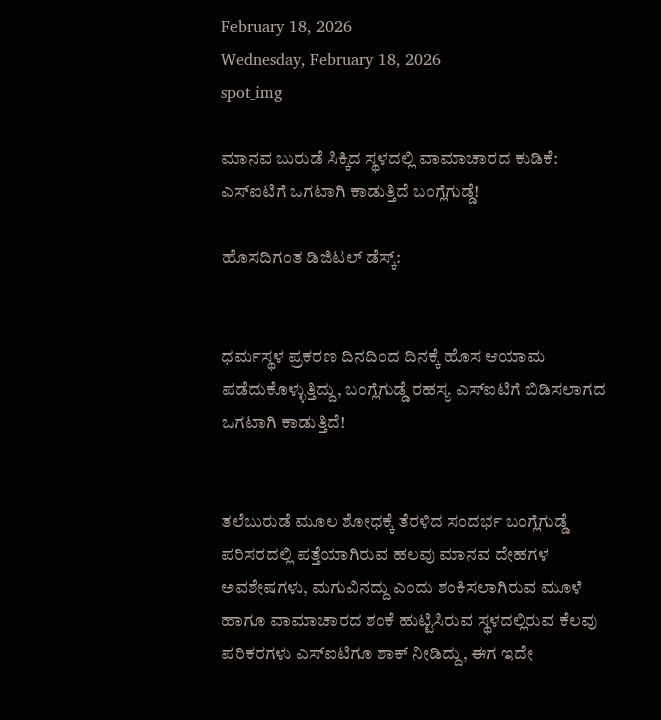February 18, 2026
Wednesday, February 18, 2026
spot_img

ಮಾನವ ಬುರುಡೆ ಸಿಕ್ಕಿದ ಸ್ಥಳದಲ್ಲಿ ವಾಮಾಚಾರದ ಕುಡಿಕೆ: ಎಸ್‌ಐಟಿಗೆ ಒಗಟಾಗಿ ಕಾಡುತ್ತಿದೆ ಬಂಗ್ಲೆಗುಡ್ಡೆ!

ಹೊಸದಿಗಂತ ಡಿಜಿಟಲ್ ಡೆಸ್ಕ್:


ಧರ್ಮಸ್ಥಳ ಪ್ರಕರಣ ದಿನದಿಂದ ದಿನಕ್ಕೆ ಹೊಸ ಆಯಾಮ ಪಡೆದುಕೊಳ್ಳುತ್ತಿದ್ದು, ಬಂಗ್ಲೆಗುಡ್ಡೆ ರಹಸ್ಯ ಎಸ್‌ಐಟಿಗೆ ಬಿಡಿಸಲಾಗದ ಒಗಟಾಗಿ ಕಾಡುತ್ತಿದೆ!


ತಲೆಬುರುಡೆ ಮೂಲ ಶೋಧಕ್ಕೆ ತೆರಳಿದ ಸಂದರ್ಭ ಬಂಗ್ಲೆಗುಡ್ಡೆ ಪರಿಸರದಲ್ಲಿ ಪತ್ತೆಯಾಗಿರುವ ಹಲವು ಮಾನವ ದೇಹಗಳ ಅವಶೇಷಗಳು, ಮಗುವಿನದ್ದು ಎಂದು ಶಂಕಿಸಲಾಗಿರುವ ಮೂಳೆ ಹಾಗೂ ವಾಮಾಚಾರದ ಶಂಕೆ ಹುಟ್ಟಿಸಿರುವ ಸ್ಥಳದಲ್ಲಿರುವ ಕೆಲವು ಪರಿಕರಗಳು ಎಸ್‌ಐಟಿಗೂ ಶಾಕ್ ನೀಡಿದ್ದು, ಈಗ ಇದೇ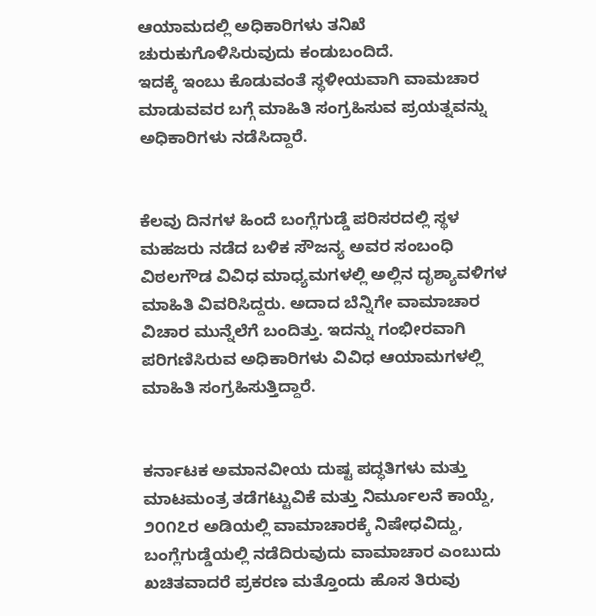ಆಯಾಮದಲ್ಲಿ ಅಧಿಕಾರಿಗಳು ತನಿಖೆ ಚುರುಕುಗೊಳಿಸಿರುವುದು ಕಂಡುಬಂದಿದೆ.
ಇದಕ್ಕೆ ಇಂಬು ಕೊಡುವಂತೆ ಸ್ಥಳೀಯವಾಗಿ ವಾಮಚಾರ ಮಾಡುವವರ ಬಗ್ಗೆ ಮಾಹಿತಿ ಸಂಗ್ರಹಿಸುವ ಪ್ರಯತ್ನವನ್ನು ಅಧಿಕಾರಿಗಳು ನಡೆಸಿದ್ದಾರೆ.


ಕೆಲವು ದಿನಗಳ ಹಿಂದೆ ಬಂಗ್ಲೆಗುಡ್ಡೆ ಪರಿಸರದಲ್ಲಿ ಸ್ಥಳ ಮಹಜರು ನಡೆದ ಬಳಿಕ ಸೌಜನ್ಯ ಅವರ ಸಂಬಂಧಿ ವಿಠಲಗೌಡ ವಿವಿಧ ಮಾಧ್ಯಮಗಳಲ್ಲಿ ಅಲ್ಲಿನ ದೃಶ್ಯಾವಳಿಗಳ ಮಾಹಿತಿ ವಿವರಿಸಿದ್ದರು. ಅದಾದ ಬೆನ್ನಿಗೇ ವಾಮಾಚಾರ ವಿಚಾರ ಮುನ್ನೆಲೆಗೆ ಬಂದಿತ್ತು. ಇದನ್ನು ಗಂಭೀರವಾಗಿ ಪರಿಗಣಿಸಿರುವ ಅಧಿಕಾರಿಗಳು ವಿವಿಧ ಆಯಾಮಗಳಲ್ಲಿ ಮಾಹಿತಿ ಸಂಗ್ರಹಿಸುತ್ತಿದ್ದಾರೆ.


ಕರ್ನಾಟಕ ಅಮಾನವೀಯ ದುಷ್ಟ ಪದ್ಧತಿಗಳು ಮತ್ತು ಮಾಟಮಂತ್ರ ತಡೆಗಟ್ಟುವಿಕೆ ಮತ್ತು ನಿರ್ಮೂಲನೆ ಕಾಯ್ದೆ, ೨೦೧೭ರ ಅಡಿಯಲ್ಲಿ ವಾಮಾಚಾರಕ್ಕೆ ನಿಷೇಧವಿದ್ದು, ಬಂಗ್ಲೆಗುಡ್ಡೆಯಲ್ಲಿ ನಡೆದಿರುವುದು ವಾಮಾಚಾರ ಎಂಬುದು ಖಚಿತವಾದರೆ ಪ್ರಕರಣ ಮತ್ತೊಂದು ಹೊಸ ತಿರುವು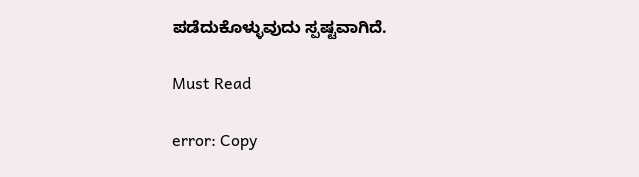ಪಡೆದುಕೊಳ್ಳುವುದು ಸ್ಪಷ್ಟವಾಗಿದೆ.

Must Read

error: Copy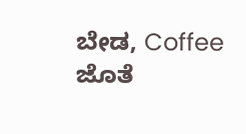ಬೇಡ, Coffee ಜೊತೆ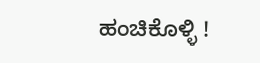ಹಂಚಿಕೊಳ್ಳಿ !